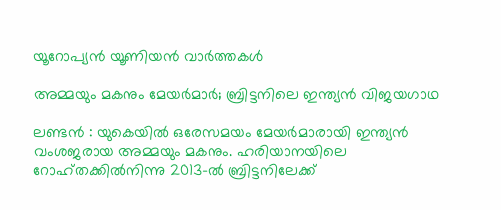യൂറോപ്യൻ യൂണിയൻ വാർത്തകൾ

അമ്മയും മകനും മേയര്‍മാര്‍; ബ്രിട്ടനിലെ ഇന്ത്യന്‍ വിജയഗാഥ

ലണ്ടന്‍ : യുകെയില്‍ ഒരേസമയം മേയര്‍മാരായി ഇന്ത്യന്‍ വംശജരായ അമ്മയും മകനും. ഹരിയാനയിലെ റോഹ്തക്കില്‍നിന്നു 2013-ല്‍ ബ്രിട്ടനിലേക്ക്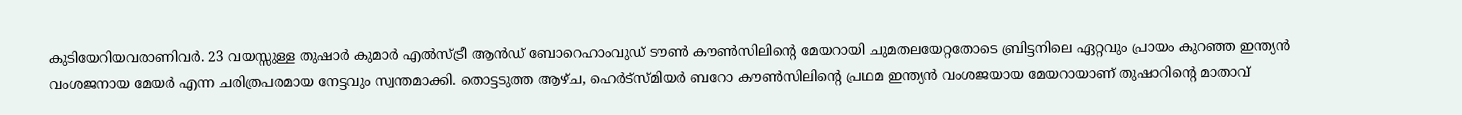കുടിയേറിയവരാണിവര്‍. 23 വയസ്സുള്ള തുഷാര്‍ കുമാര്‍ എല്‍സ്ട്രീ ആന്‍ഡ് ബോറെഹാംവുഡ് ടൗണ്‍ കൗണ്‍സിലിന്റെ മേയറായി ചുമതലയേറ്റതോടെ ബ്രിട്ടനിലെ ഏറ്റവും പ്രായം കുറഞ്ഞ ഇന്ത്യന്‍ വംശജനായ മേയര്‍ എന്ന ചരിത്രപരമായ നേട്ടവും സ്വന്തമാക്കി. തൊട്ടടുത്ത ആഴ്ച, ഹെര്‍ട്‌സ്മിയര്‍ ബറോ കൗണ്‍സിലിന്റെ പ്രഥമ ഇന്ത്യന്‍ വംശജയായ മേയറായാണ് തുഷാറിന്റെ മാതാവ്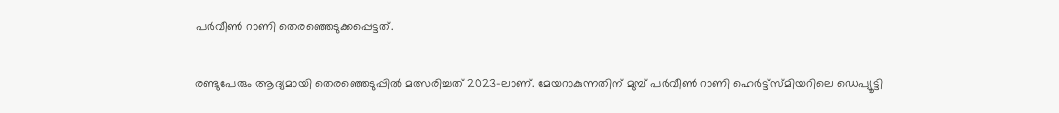പര്‍വീണ്‍ റാണി തെരഞ്ഞെടുക്കപ്പെട്ടത്.

രണ്ടുപേരും ആദ്യമായി തെരഞ്ഞെടുപ്പില്‍ മത്സരിച്ചത് 2023-ലാണ്. മേയറാകുന്നതിന് മുമ്പ് പര്‍വീണ്‍ റാണി ഹെര്‍ട്ട്സ്മിയറിലെ ഡെപ്യൂട്ടി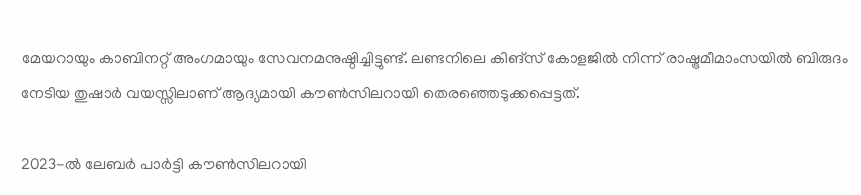മേയറായും കാബിനറ്റ് അംഗമായും സേവനമനുഷ്ഠിച്ചിട്ടുണ്ട്. ലണ്ടനിലെ കിങ്സ് കോളജില്‍ നിന്ന് രാഷ്ട്രമീമാംസയില്‍ ബിരുദം നേടിയ തുഷാര്‍ വയസ്സിലാണ് ആദ്യമായി കൗണ്‍സിലറായി തെരഞ്ഞെടുക്കപ്പെട്ടത്.

2023-ല്‍ ലേബര്‍ പാര്‍ട്ടി കൗണ്‍സിലറായി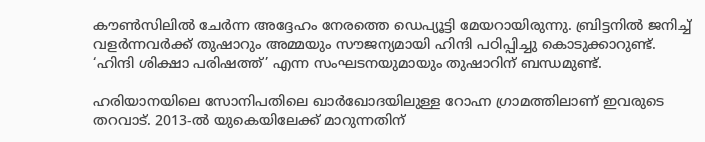കൗണ്‍സിലില്‍ ചേര്‍ന്ന അദ്ദേഹം നേരത്തെ ഡെപ്യൂട്ടി മേയറായിരുന്നു. ബ്രിട്ടനില്‍ ജനിച്ച് വളര്‍ന്നവര്‍ക്ക് തുഷാറും അമ്മയും സൗജന്യമായി ഹിന്ദി പഠിപ്പിച്ചു കൊടുക്കാറുണ്ട്. ‘ഹിന്ദി ശിക്ഷാ പരിഷത്ത്’ എന്ന സംഘടനയുമായും തുഷാറിന് ബന്ധമുണ്ട്.

ഹരിയാനയിലെ സോനിപതിലെ ഖാര്‍ഖോദയിലുള്ള റോഹ്ന ഗ്രാമത്തിലാണ് ഇവരുടെ തറവാട്. 2013-ല്‍ യുകെയിലേക്ക് മാറുന്നതിന്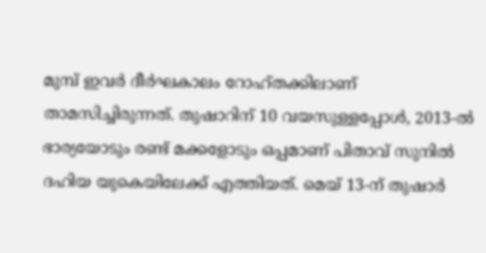മുമ്പ് ഇവര്‍ ദീര്‍ഘകാലം റോഹ്തക്കിലാണ് താമസിച്ചിരുന്നത്. തുഷാറിന് 10 വയസുള്ളപ്പോള്‍, 2013-ല്‍ ഭാര്യയോടും രണ്ട് മക്കളോടും ഒപ്പമാണ് പിതാവ് സുനില്‍ ദഹിയ യുകെയിലേക്ക് എത്തിയത്. മെയ് 13-ന് തുഷാര്‍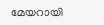മേയറായി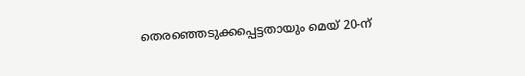തെരഞ്ഞെടുക്കപ്പെട്ടതായും മെയ് 20-ന്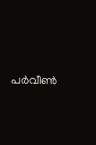പര്‍വീണ്‍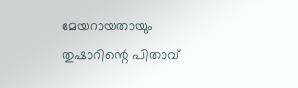മേയറായതായും തുഷാറിന്റെ പിതാവ്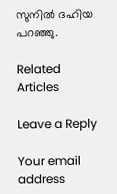സുനില്‍ ദഹിയ പറഞ്ഞു.

Related Articles

Leave a Reply

Your email address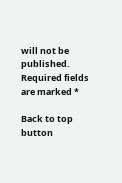will not be published. Required fields are marked *

Back to top button